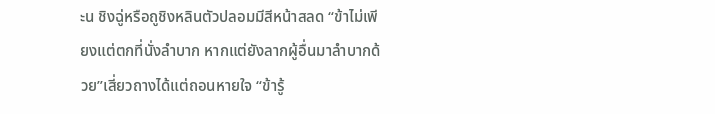ะน ชิงฉู่หรือถูชิงหลินตัวปลอมมีสีหน้าสลด “ข้าไม่เพียงแต่ตกที่นั่งลำบาก หากแต่ยังลากผู้อื่นมาลำบากด้วย”เสี่ยวถางได้แต่ถอนหายใจ “ข้ารู้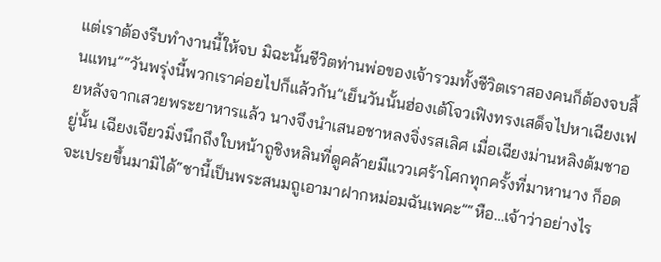แต่เราต้องรีบทำงานนี้ให้จบ มิฉะนั้นชีวิตท่านพ่อของเจ้ารวมทั้งชีวิตเราสองคนก็ต้องจบสิ้นแทน”“วันพรุ่งนี้พวกเราค่อยไปก็แล้วกัน”เย็นวันนั้นฮ่องเต้โจวเฟิงทรงเสด็จไปหาเฉียงเฟยหลังจากเสวยพระยาหารแล้ว นางจึงนำเสนอชาหลงจิ่งรสเลิศ เมื่อเฉียงม่านหลิงต้มชาอยู่นั้น เฉียงเจียวมิ่งนึกถึงใบหน้าถูชิงหลินที่ดูคล้ายมีแววเศร้าโศกทุกครั้งที่มาหานาง ก็อดจะเปรยขึ้นมามิได้“ชานี้เป็นพระสนมถูเอามาฝากหม่อมฉันเพคะ”“หือ…เจ้าว่าอย่างไร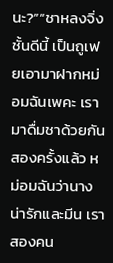นะ?”“ชาหลงจิ่งชั้นดีนี้ เป็นถูเฟยเอามาฝากหม่อมฉันเพคะ เรามาดื่มชาด้วยกันสองครั้งแล้ว หม่อมฉันว่านางน่ารักและมีน เราสองคน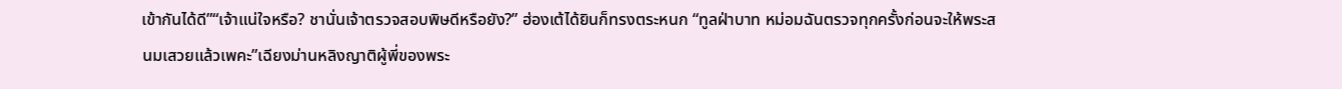เข้ากันได้ดี”“เจ้าแน่ใจหรือ? ชานั่นเจ้าตรวจสอบพิษดีหรือยัง?” ฮ่องเต้ได้ยินก็ทรงตระหนก “ทูลฝ่าบาท หม่อมฉันตรวจทุกครั้งก่อนจะให้พระสนมเสวยแล้วเพคะ”เฉียงม่านหลิงญาติผู้พี่ของพระ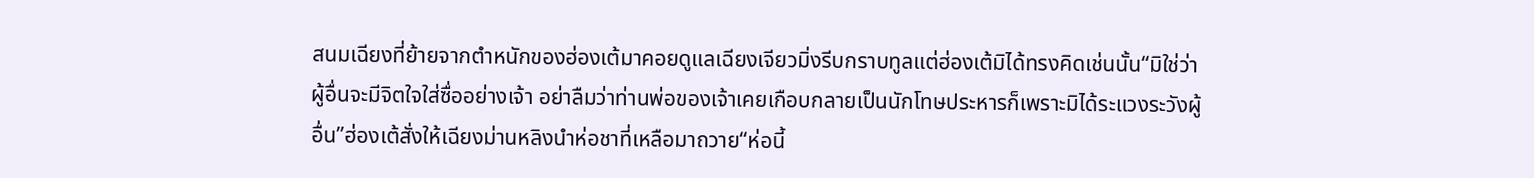สนมเฉียงที่ย้ายจากตำหนักของฮ่องเต้มาคอยดูแลเฉียงเจียวมิ่งรีบกราบทูลแต่ฮ่องเต้มิได้ทรงคิดเช่นนั้น“มิใช่ว่าผู้อื่นจะมีจิตใจใส่ซื่ออย่างเจ้า อย่าลืมว่าท่านพ่อของเจ้าเคยเกือบกลายเป็นนักโทษประหารก็เพราะมิได้ระแวงระวังผู้อื่น”ฮ่องเต้สั่งให้เฉียงม่านหลิงนำห่อชาที่เหลือมาถวาย“ห่อนี้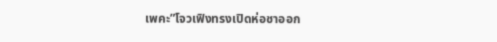เพคะ”โจวเฟิงทรงเปิดห่อชาออก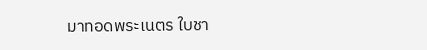มาทอดพระเนตร ใบชา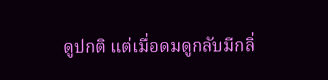ดูปกติ แต่เมื่อดมดูกลับมีกลิ่